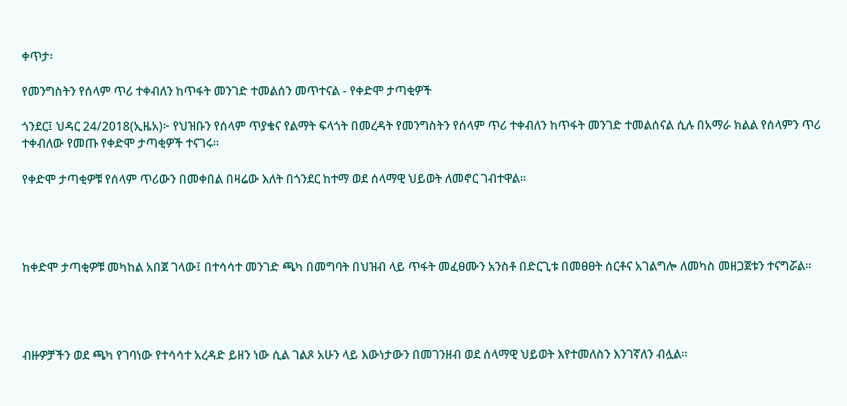ቀጥታ፡

የመንግስትን የሰላም ጥሪ ተቀብለን ከጥፋት መንገድ ተመልሰን መጥተናል - የቀድሞ ታጣቂዎች

ጎንደር፤ ህዳር 24/2018(ኢዜአ)፦ የህዝቡን የሰላም ጥያቄና የልማት ፍላጎት በመረዳት የመንግስትን የሰላም ጥሪ ተቀብለን ከጥፋት መንገድ ተመልሰናል ሲሉ በአማራ ክልል የሰላምን ጥሪ ተቀብለው የመጡ የቀድሞ ታጣቂዎች ተናገሩ።

የቀድሞ ታጣቂዎቹ የሰላም ጥሪውን በመቀበል በዛሬው እለት በጎንደር ከተማ ወደ ሰላማዊ ህይወት ለመኖር ገብተዋል።




ከቀድሞ ታጣቂዎቹ መካከል አበጀ ገላው፤ በተሳሳተ መንገድ ጫካ በመግባት በህዝብ ላይ ጥፋት መፈፀሙን አንስቶ በድርጊቱ በመፀፀት ሰርቶና አገልግሎ ለመካስ መዘጋጀቱን ተናግሯል።




ብዙዎቻችን ወደ ጫካ የገባነው የተሳሳተ አረዳድ ይዘን ነው ሲል ገልጾ አሁን ላይ እውነታውን በመገንዘብ ወደ ሰላማዊ ህይወት እየተመለስን እንገኛለን ብሏል።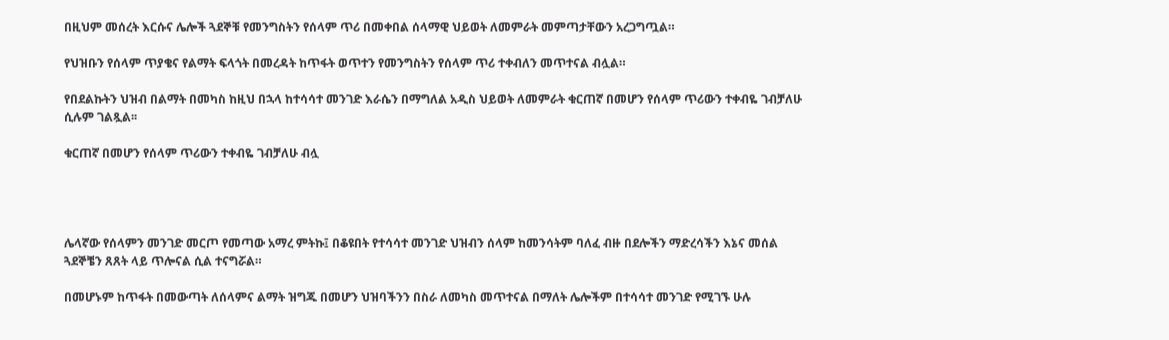በዚህም መሰረት እርሱና ሌሎች ጓደኞቹ የመንግስትን የሰላም ጥሪ በመቀበል ሰላማዊ ህይወት ለመምራት መምጣታቸውን አረጋግጧል።

የህዝቡን የሰላም ጥያቄና የልማት ፍላጎት በመረዳት ከጥፋት ወጥተን የመንግስትን የሰላም ጥሪ ተቀብለን መጥተናል ብሏል።

የበደልኩትን ህዝብ በልማት በመካስ ከዚህ በኋላ ከተሳሳተ መንገድ እራሴን በማግለል አዲስ ህይወት ለመምራት ቁርጠኛ በመሆን የሰላም ጥሪውን ተቀብዬ ገብቻለሁ ሲሉም ገልጿል፡፡

ቁርጠኛ በመሆን የሰላም ጥሪውን ተቀብዬ ገብቻለሁ ብሏ




ሌላኛው የሰላምን መንገድ መርጦ የመጣው አማረ ምትኩ፤ በቆዩበት የተሳሳተ መንገድ ህዝብን ሰላም ከመንሳትም ባለፈ ብዙ በደሎችን ማድረሳችን እኔና መሰል ጓደኞቼን ጸጸት ላይ ጥሎናል ሲል ተናግሯል።

በመሆኑም ከጥፋት በመውጣት ለሰላምና ልማት ዝግጁ በመሆን ህዝባችንን በስራ ለመካስ መጥተናል በማለት ሌሎችም በተሳሳተ መንገድ የሚገኙ ሁሉ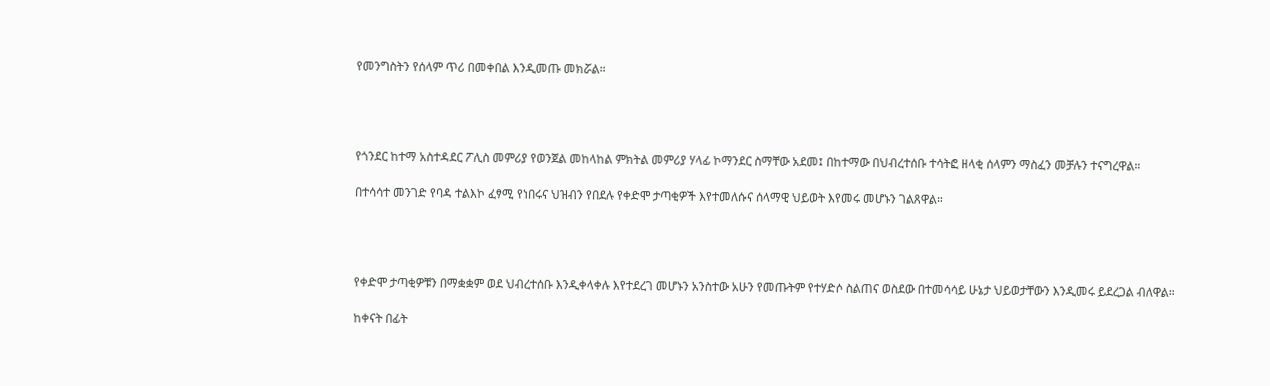የመንግስትን የሰላም ጥሪ በመቀበል እንዲመጡ መክሯል።




የጎንደር ከተማ አስተዳደር ፖሊስ መምሪያ የወንጀል መከላከል ምክትል መምሪያ ሃላፊ ኮማንደር ስማቸው አደመ፤ በከተማው በህብረተሰቡ ተሳትፎ ዘላቂ ሰላምን ማስፈን መቻሉን ተናግረዋል።

በተሳሳተ መንገድ የባዳ ተልእኮ ፈፃሚ የነበሩና ህዝብን የበደሉ የቀድሞ ታጣቂዎች እየተመለሱና ሰላማዊ ህይወት እየመሩ መሆኑን ገልጸዋል።




የቀድሞ ታጣቂዎቹን በማቋቋም ወደ ህብረተሰቡ እንዲቀላቀሉ እየተደረገ መሆኑን አንስተው አሁን የመጡትም የተሃድሶ ስልጠና ወስደው በተመሳሳይ ሁኔታ ህይወታቸውን እንዲመሩ ይደረጋል ብለዋል።

ከቀናት በፊት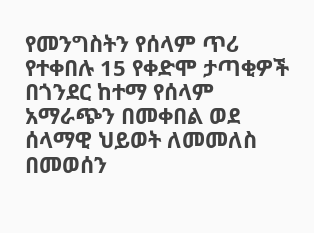የመንግስትን የሰላም ጥሪ የተቀበሉ 15 የቀድሞ ታጣቂዎች በጎንደር ከተማ የሰላም አማራጭን በመቀበል ወደ ሰላማዊ ህይወት ለመመለስ በመወሰን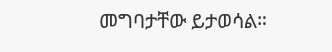መግባታቸው ይታወሳል።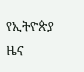የኢትዮጵያ ዜና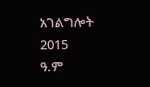አገልግሎት
2015
ዓ.ም